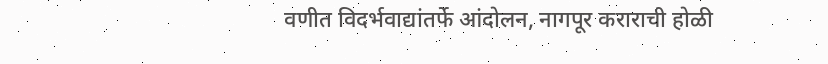वणीत विदर्भवाद्यांतर्फे आंदोलन, नागपूर कराराची होळी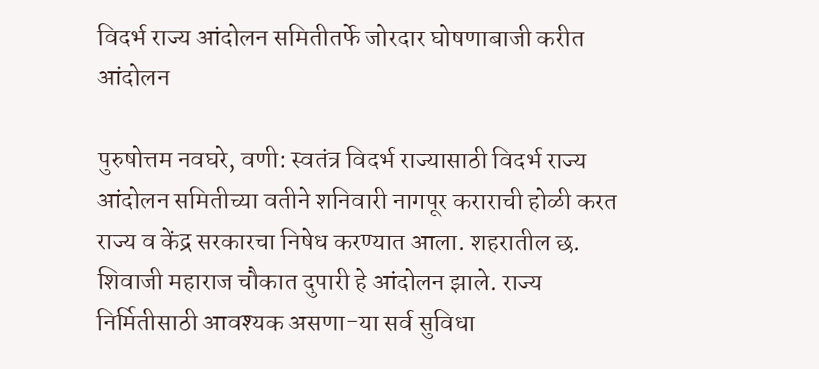विदर्भ राज्य आंदोलन समितीतर्फे जोरदार घोषणाबाजी करीत आंदोलन

पुरुषोत्तम नवघरे, वणी: स्वतंत्र विदर्भ राज्यासाठी विदर्भ राज्य आंदोलन समितीच्या वतीने शनिवारी नागपूर कराराची होळी करत राज्य व केंद्र सरकारचा निषेध करण्यात आला. शहरातील छ. शिवाजी महाराज चौकात दुपारी हे आंदोलन झाले. राज्य निर्मितीसाठी आवश्यक असणा-या सर्व सुविधा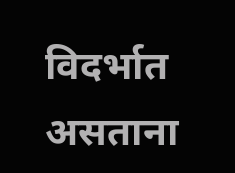विदर्भात असताना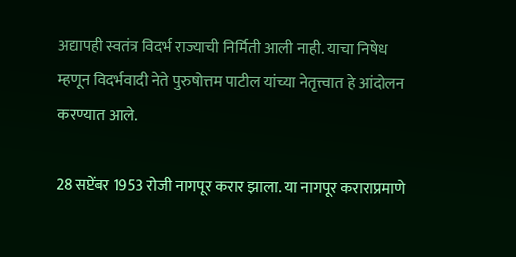अद्यापही स्वतंत्र विदर्भ राज्याची निर्मिती आली नाही. याचा निषेध म्हणून विदर्भवादी नेते पुरुषोत्तम पाटील यांच्या नेतृत्त्वात हे आंदोलन करण्यात आले.

28 सप्टेंबर 1953 रोजी नागपूर करार झाला. या नागपूर कराराप्रमाणे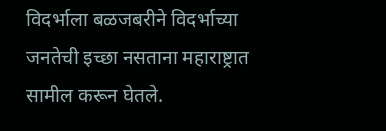विदर्भाला बळजबरीने विदर्भाच्या जनतेची इच्छा नसताना महाराष्ट्रात सामील करून घेतले.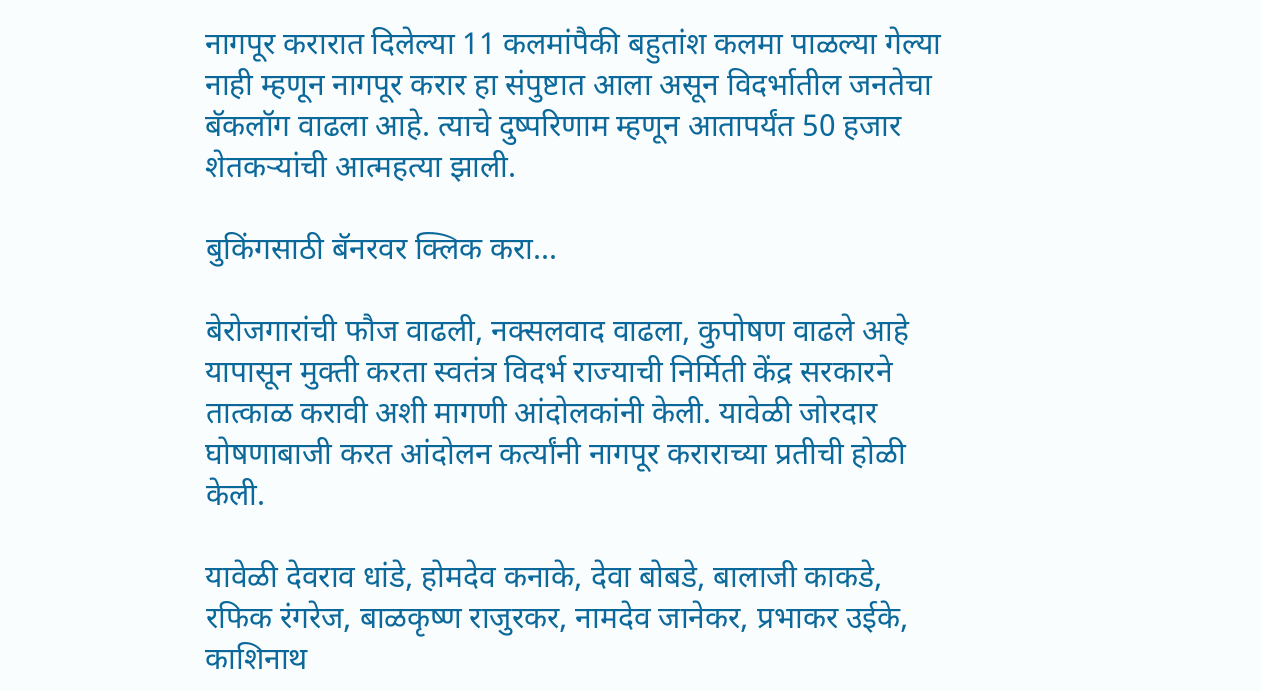नागपूर करारात दिलेल्या 11 कलमांपैकी बहुतांश कलमा पाळल्या गेल्या नाही म्हणून नागपूर करार हा संपुष्टात आला असून विदर्भातील जनतेचा बॅकलॉग वाढला आहे. त्याचे दुष्परिणाम म्हणून आतापर्यंत 50 हजार शेतकऱ्यांची आत्महत्या झाली.

बुकिंगसाठी बॅनरवर क्लिक करा...

बेरोजगारांची फौज वाढली, नक्सलवाद वाढला, कुपोषण वाढले आहे यापासून मुक्ती करता स्वतंत्र विदर्भ राज्याची निर्मिती केंद्र सरकारने तात्काळ करावी अशी मागणी आंदोलकांनी केली. यावेळी जोरदार घोषणाबाजी करत आंदोलन कर्त्यांनी नागपूर कराराच्या प्रतीची होळी केली.

यावेळी देवराव धांडे, होमदेव कनाके, देवा बोबडे, बालाजी काकडे, रफिक रंगरेज, बाळकृष्ण राजुरकर, नामदेव जानेकर, प्रभाकर उईके, काशिनाथ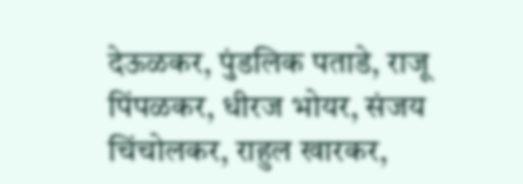देऊळकर, पुंडलिक पताडे, राजू पिंपळकर, धीरज भोयर, संजय चिंचोलकर, राहुल खारकर,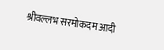श्रीवल्लभ सरमोकदम आदी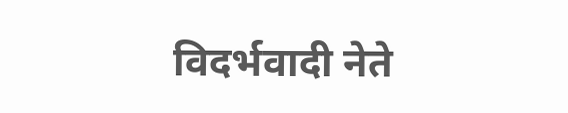विदर्भवादी नेते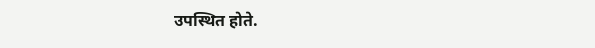उपस्थित होते.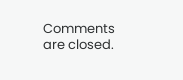Comments are closed.